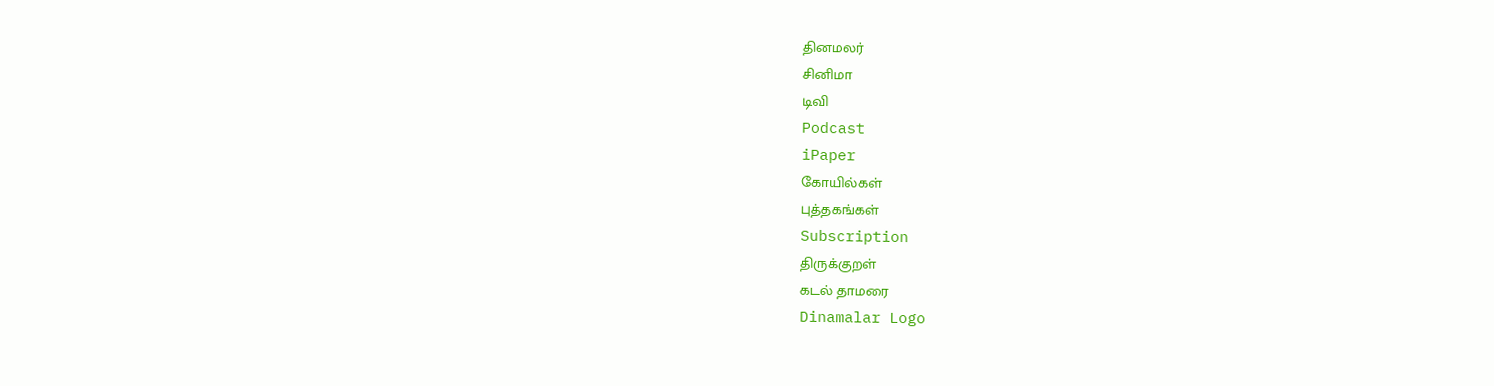தினமலர்
சினிமா
டிவி
Podcast
iPaper
கோயில்கள்
புத்தகங்கள்
Subscription
திருக்குறள்
கடல் தாமரை
Dinamalar Logo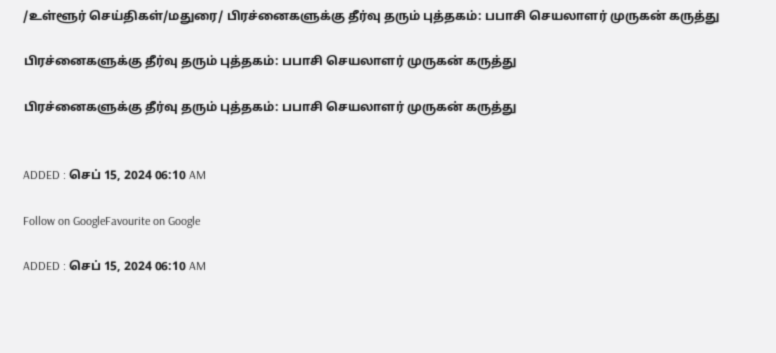/உள்ளூர் செய்திகள்/மதுரை/ பிரச்னைகளுக்கு தீர்வு தரும் புத்தகம்: பபாசி செயலாளர் முருகன் கருத்து

பிரச்னைகளுக்கு தீர்வு தரும் புத்தகம்: பபாசி செயலாளர் முருகன் கருத்து

பிரச்னைகளுக்கு தீர்வு தரும் புத்தகம்: பபாசி செயலாளர் முருகன் கருத்து


ADDED : செப் 15, 2024 06:10 AM

Follow on GoogleFavourite on Google

ADDED : செப் 15, 2024 06:10 AM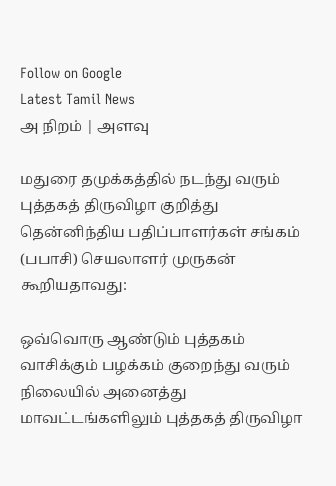Follow on Google
Latest Tamil News
அ நிறம் | அளவு

மதுரை தமுக்கத்தில் நடந்து வரும் புத்தகத் திருவிழா குறித்து தென்னிந்திய பதிப்பாளர்கள் சங்கம் (பபாசி) செயலாளர் முருகன் கூறியதாவது:

ஒவ்வொரு ஆண்டும் புத்தகம் வாசிக்கும் பழக்கம் குறைந்து வரும் நிலையில் அனைத்து மாவட்டங்களிலும் புத்தகத் திருவிழா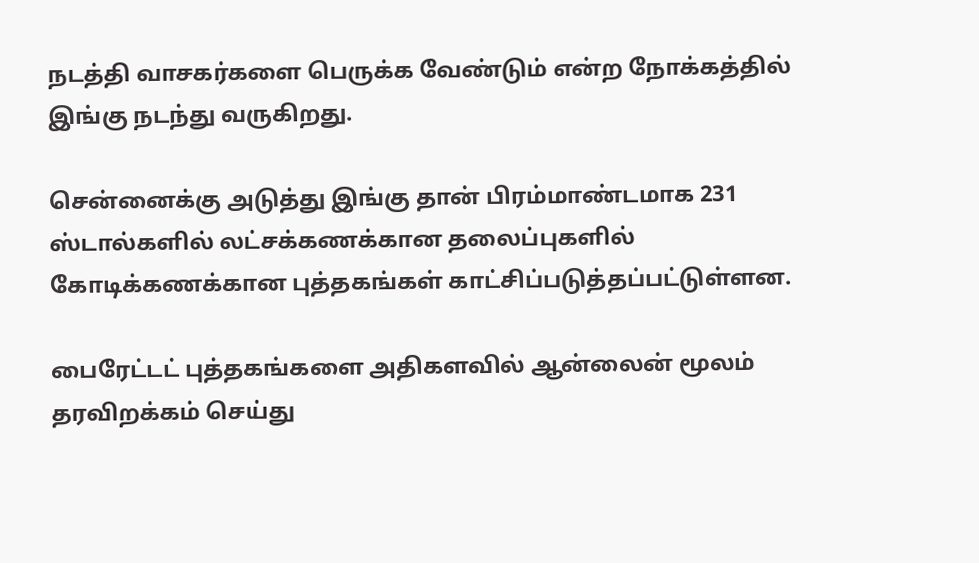நடத்தி வாசகர்களை பெருக்க வேண்டும் என்ற நோக்கத்தில் இங்கு நடந்து வருகிறது.

சென்னைக்கு அடுத்து இங்கு தான் பிரம்மாண்டமாக 231 ஸ்டால்களில் லட்சக்கணக்கான தலைப்புகளில் கோடிக்கணக்கான புத்தகங்கள் காட்சிப்படுத்தப்பட்டுள்ளன.

பைரேட்டட் புத்தகங்களை அதிகளவில் ஆன்லைன் மூலம் தரவிறக்கம் செய்து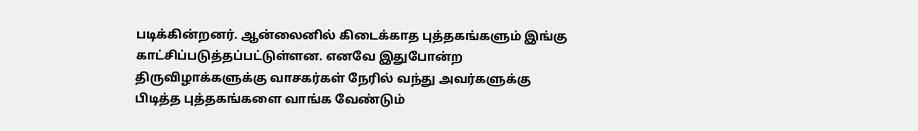படிக்கின்றனர். ஆன்லைனில் கிடைக்காத புத்தகங்களும் இங்கு காட்சிப்படுத்தப்பட்டுள்ளன. எனவே இதுபோன்ற திருவிழாக்களுக்கு வாசகர்கள் நேரில் வந்து அவர்களுக்கு பிடித்த புத்தகங்களை வாங்க வேண்டும்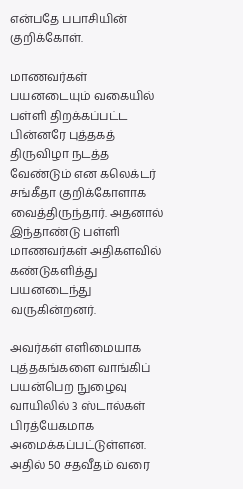என்பதே பபாசியின் குறிக்கோள்.

மாணவர்கள் பயனடையும் வகையில் பள்ளி திறக்கப்பட்ட பின்னரே புத்தகத் திருவிழா நடத்த வேண்டும் என கலெக்டர் சங்கீதா குறிக்கோளாக வைத்திருந்தார். அதனால் இந்தாண்டு பள்ளி மாணவர்கள் அதிகளவில் கண்டுகளித்து பயனடைந்து வருகின்றனர்.

அவர்கள் எளிமையாக புத்தகங்களை வாங்கிப் பயன்பெற நுழைவு வாயிலில் 3 ஸ்டால்கள் பிரத்யேகமாக அமைக்கப்பட்டுள்ளன. அதில் 50 சதவீதம் வரை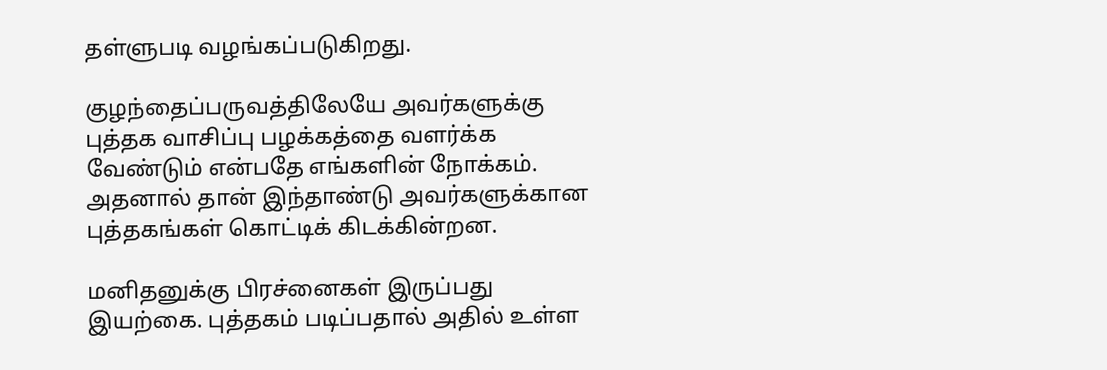தள்ளுபடி வழங்கப்படுகிறது.

குழந்தைப்பருவத்திலேயே அவர்களுக்கு புத்தக வாசிப்பு பழக்கத்தை வளர்க்க வேண்டும் என்பதே எங்களின் நோக்கம். அதனால் தான் இந்தாண்டு அவர்களுக்கான புத்தகங்கள் கொட்டிக் கிடக்கின்றன.

மனிதனுக்கு பிரச்னைகள் இருப்பது இயற்கை. புத்தகம் படிப்பதால் அதில் உள்ள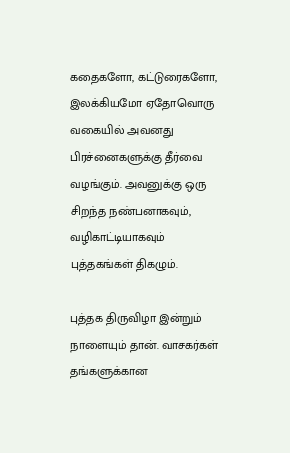கதைகளோ, கட்டுரைகளோ, இலக்கியமோ ஏதோவொரு வகையில் அவனது பிரச்னைகளுக்கு தீர்வை வழங்கும். அவனுக்கு ஒரு சிறந்த நண்பனாகவும், வழிகாட்டியாகவும் புத்தகங்கள் திகழும்.

புத்தக திருவிழா இன்றும் நாளையும் தான். வாசகர்கள் தங்களுக்கான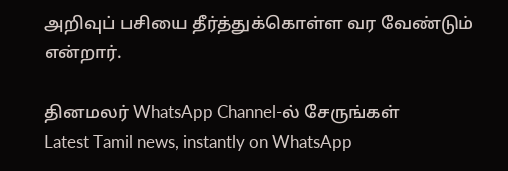அறிவுப் பசியை தீர்த்துக்கொள்ள வர வேண்டும் என்றார்.

தினமலர் WhatsApp Channel-ல் சேருங்கள்
Latest Tamil news, instantly on WhatsApp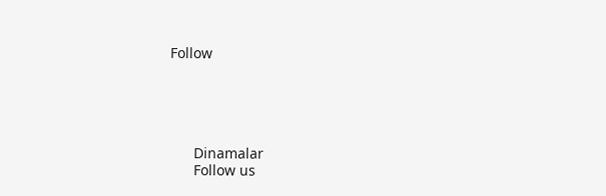Follow





      Dinamalar
      Follow us